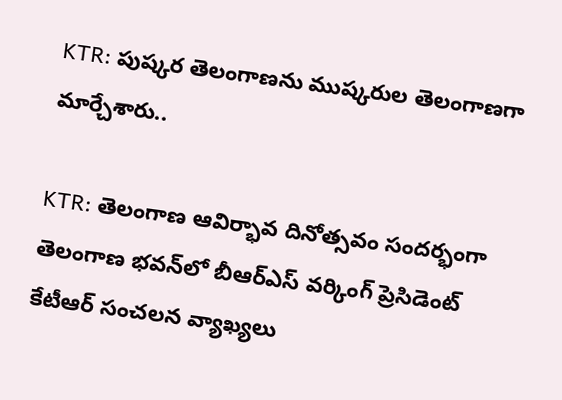KTR: పుష్కర తెలంగాణను ముష్కరుల తెలంగాణగా మార్చేశారు..

KTR: తెలంగాణ ఆవిర్భావ దినోత్సవం సందర్భంగా తెలంగాణ భవన్‌లో బీఆర్ఎస్ వర్కింగ్ ప్రెసిడెంట్ కేటీఆర్ సంచలన వ్యాఖ్యలు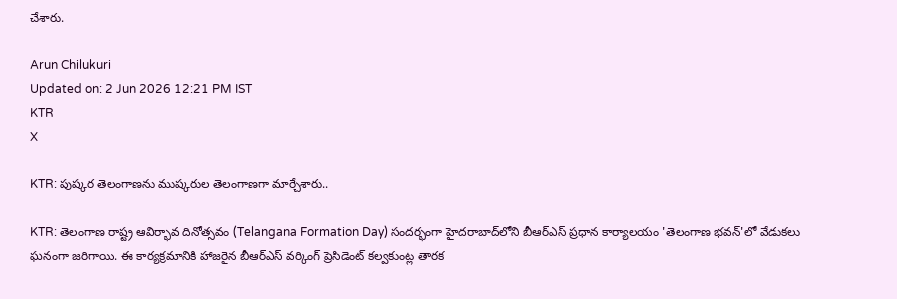చేశారు.

Arun Chilukuri
Updated on: 2 Jun 2026 12:21 PM IST
KTR
X

KTR: పుష్కర తెలంగాణను ముష్కరుల తెలంగాణగా మార్చేశారు..

KTR: తెలంగాణ రాష్ట్ర ఆవిర్భావ దినోత్సవం (Telangana Formation Day) సందర్భంగా హైదరాబాద్‌లోని బీఆర్ఎస్ ప్రధాన కార్యాలయం 'తెలంగాణ భవన్'లో వేడుకలు ఘనంగా జరిగాయి. ఈ కార్యక్రమానికి హాజరైన బీఆర్ఎస్ వర్కింగ్ ప్రెసిడెంట్ కల్వకుంట్ల తారక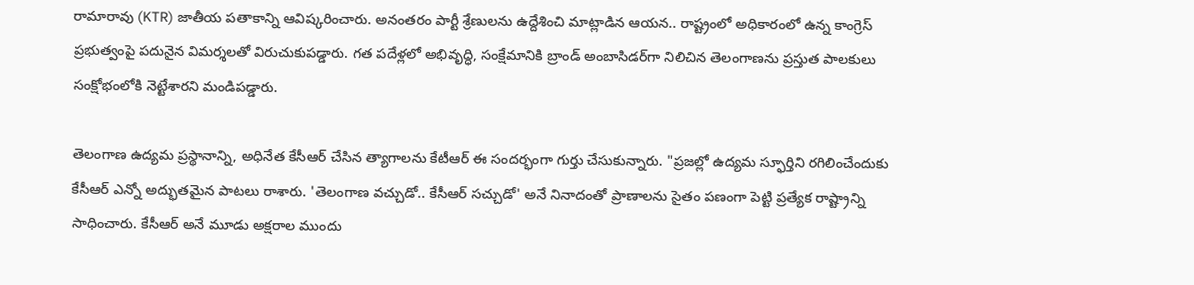రామారావు (KTR) జాతీయ పతాకాన్ని ఆవిష్కరించారు. అనంతరం పార్టీ శ్రేణులను ఉద్దేశించి మాట్లాడిన ఆయన.. రాష్ట్రంలో అధికారంలో ఉన్న కాంగ్రెస్ ప్రభుత్వంపై పదునైన విమర్శలతో విరుచుకుపడ్డారు. గత పదేళ్లలో అభివృద్ధి, సంక్షేమానికి బ్రాండ్ అంబాసిడర్‌గా నిలిచిన తెలంగాణను ప్రస్తుత పాలకులు సంక్షోభంలోకి నెట్టేశారని మండిపడ్డారు.

తెలంగాణ ఉద్యమ ప్రస్థానాన్ని, అధినేత కేసీఆర్ చేసిన త్యాగాలను కేటీఆర్ ఈ సందర్భంగా గుర్తు చేసుకున్నారు. "ప్రజల్లో ఉద్యమ స్ఫూర్తిని రగిలించేందుకు కేసీఆర్ ఎన్నో అద్భుతమైన పాటలు రాశారు. 'తెలంగాణ వచ్చుడో.. కేసీఆర్ సచ్చుడో' అనే నినాదంతో ప్రాణాలను సైతం పణంగా పెట్టి ప్రత్యేక రాష్ట్రాన్ని సాధించారు. కేసీఆర్ అనే మూడు అక్షరాల ముందు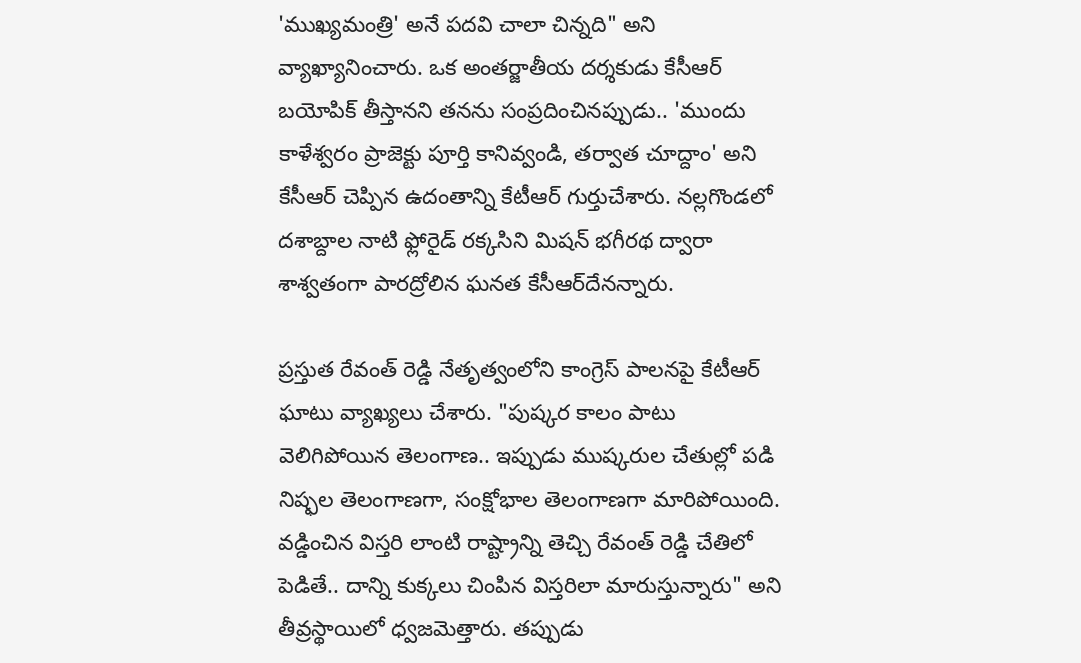'ముఖ్యమంత్రి' అనే పదవి చాలా చిన్నది" అని వ్యాఖ్యానించారు. ఒక అంతర్జాతీయ దర్శకుడు కేసీఆర్ బయోపిక్ తీస్తానని తనను సంప్రదించినప్పుడు.. 'ముందు కాళేశ్వరం ప్రాజెక్టు పూర్తి కానివ్వండి, తర్వాత చూద్దాం' అని కేసీఆర్ చెప్పిన ఉదంతాన్ని కేటీఆర్ గుర్తుచేశారు. నల్లగొండలో దశాబ్దాల నాటి ఫ్లోరైడ్ రక్కసిని మిషన్ భగీరథ ద్వారా శాశ్వతంగా పారద్రోలిన ఘనత కేసీఆర్‌దేనన్నారు.

ప్రస్తుత రేవంత్ రెడ్డి నేతృత్వంలోని కాంగ్రెస్ పాలనపై కేటీఆర్ ఘాటు వ్యాఖ్యలు చేశారు. "పుష్కర కాలం పాటు వెలిగిపోయిన తెలంగాణ.. ఇప్పుడు ముష్కరుల చేతుల్లో పడి నిష్ఫల తెలంగాణగా, సంక్షోభాల తెలంగాణగా మారిపోయింది. వడ్డించిన విస్తరి లాంటి రాష్ట్రాన్ని తెచ్చి రేవంత్ రెడ్డి చేతిలో పెడితే.. దాన్ని కుక్కలు చింపిన విస్తరిలా మారుస్తున్నారు" అని తీవ్రస్థాయిలో ధ్వజమెత్తారు. తప్పుడు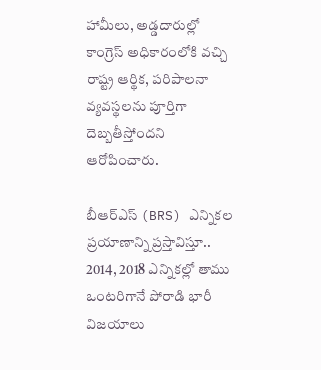హామీలు, అడ్డదారుల్లో కాంగ్రెస్ అధికారంలోకి వచ్చి రాష్ట్ర ఆర్థిక, పరిపాలనా వ్యవస్థలను పూర్తిగా దెబ్బతీస్తోందని ఆరోపించారు.

బీఆర్ఎస్ (BRS) ఎన్నికల ప్రయాణాన్ని ప్రస్తావిస్తూ.. 2014, 2018 ఎన్నికల్లో తాము ఒంటరిగానే పోరాడి భారీ విజయాలు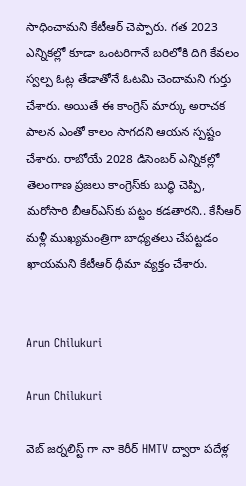సాధించామని కేటీఆర్ చెప్పారు. గత 2023 ఎన్నికల్లో కూడా ఒంటరిగానే బరిలోకి దిగి కేవలం స్వల్ప ఓట్ల తేడాతోనే ఓటమి చెందామని గుర్తు చేశారు. అయితే ఈ కాంగ్రెస్ మార్కు అరాచక పాలన ఎంతో కాలం సాగదని ఆయన స్పష్టం చేశారు. రాబోయే 2028 డిసెంబర్ ఎన్నికల్లో తెలంగాణ ప్రజలు కాంగ్రెస్‌కు బుద్ధి చెప్పి, మరోసారి బీఆర్ఎస్‌కు పట్టం కడతారని.. కేసీఆర్ మళ్లీ ముఖ్యమంత్రిగా బాధ్యతలు చేపట్టడం ఖాయమని కేటీఆర్ ధీమా వ్యక్తం చేశారు.


Arun Chilukuri

Arun Chilukuri

వెబ్ జర్నలిస్ట్ గా నా కెరీర్ HMTV ద్వారా పదేళ్ల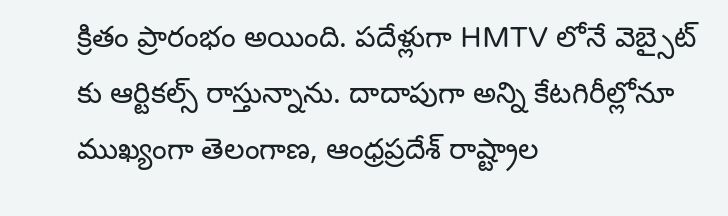క్రితం ప్రారంభం అయింది. పదేళ్లుగా HMTV లోనే వెబ్సైట్ కు ఆర్టికల్స్ రాస్తున్నాను. దాదాపుగా అన్ని కేటగిరీల్లోనూ ముఖ్యంగా తెలంగాణ, ఆంధ్రప్రదేశ్ రాష్ట్రాల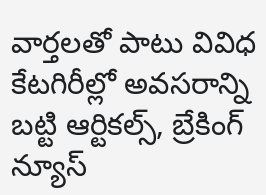వార్తలతో పాటు వివిధ కేటగిరీల్లో అవసరాన్ని బట్టి ఆర్టికల్స్, బ్రేకింగ్ న్యూస్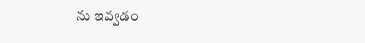ను ఇవ్వడం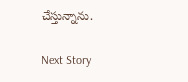చేస్తున్నాను.

Next Story